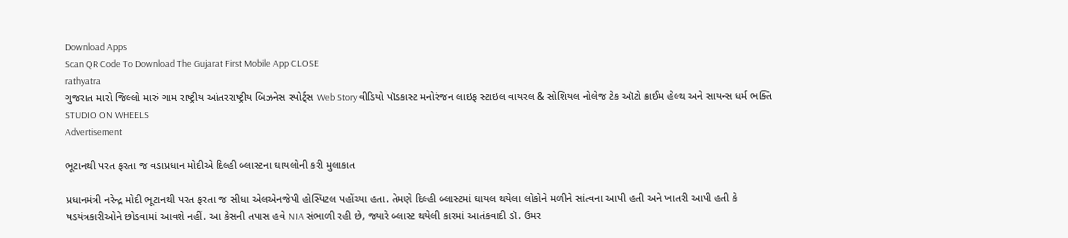Download Apps
Scan QR Code To Download The Gujarat First Mobile App CLOSE
rathyatra
ગુજરાત મારો જિલ્લો મારું ગામ રાષ્ટ્રીય આંતરરાષ્ટ્રીય બિઝનેસ સ્પોર્ટ્સ Web Story વીડિયો પૉડકાસ્ટ મનોરંજન લાઇફ સ્ટાઇલ વાયરલ & સોશિયલ નોલેજ ટેક ઑટો ક્રાઈમ હેલ્થ અને સાયન્સ ધર્મ ભક્તિ STUDIO ON WHEELS
Advertisement

ભૂટાનથી પરત ફરતા જ વડાપ્રધાન મોદીએ દિલ્હી બ્લાસ્ટના ઘાયલોની કરી મુલાકાત

પ્રધાનમંત્રી નરેન્દ્ર મોદી ભૂટાનથી પરત ફરતા જ સીધા એલએનજેપી હોસ્પિટલ પહોંચ્યા હતા. તેમણે દિલ્હી બ્લાસ્ટમાં ઘાયલ થયેલા લોકોને મળીને સાંત્વના આપી હતી અને ખાતરી આપી હતી કે ષડયંત્રકારીઓને છોડવામાં આવશે નહીં. આ કેસની તપાસ હવે NIA સંભાળી રહી છે, જ્યારે બ્લાસ્ટ થયેલી કારમાં આતંકવાદી ડૉ. ઉમર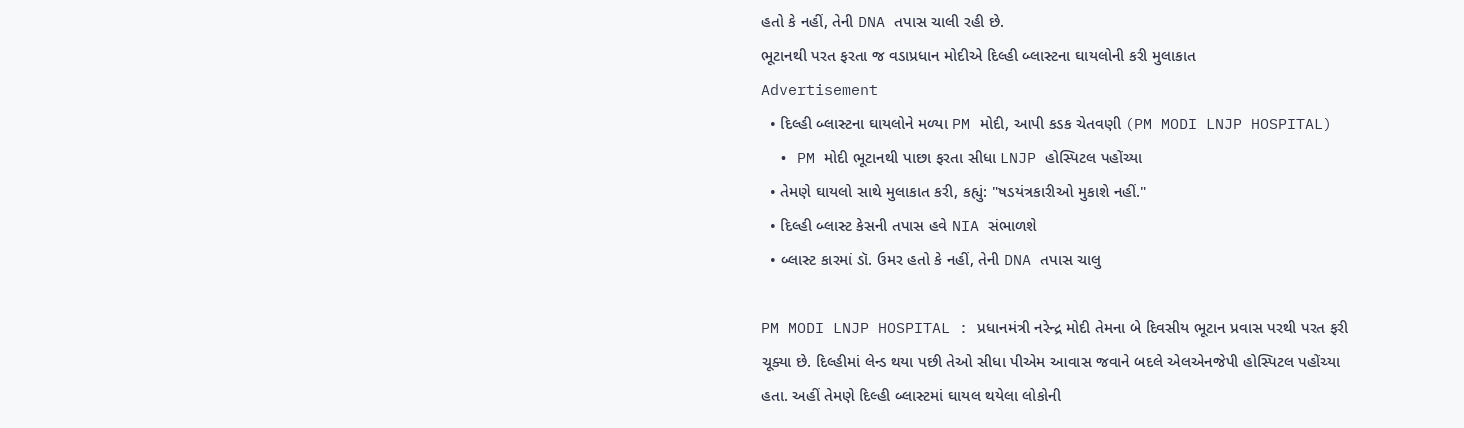હતો કે નહીં, તેની DNA તપાસ ચાલી રહી છે.
ભૂટાનથી પરત ફરતા જ વડાપ્રધાન મોદીએ દિલ્હી બ્લાસ્ટના ઘાયલોની કરી મુલાકાત
Advertisement
  • દિલ્હી બ્લાસ્ટના ઘાયલોને મળ્યા PM મોદી, આપી કડક ચેતવણી (PM MODI LNJP HOSPITAL)
  • PM મોદી ભૂટાનથી પાછા ફરતા સીધા LNJP હોસ્પિટલ પહોંચ્યા
  • તેમણે ઘાયલો સાથે મુલાકાત કરી, કહ્યું: "ષડયંત્રકારીઓ મુકાશે નહીં."
  • દિલ્હી બ્લાસ્ટ કેસની તપાસ હવે NIA સંભાળશે
  • બ્લાસ્ટ કારમાં ડૉ. ઉમર હતો કે નહીં, તેની DNA તપાસ ચાલુ

PM MODI LNJP HOSPITAL : પ્રધાનમંત્રી નરેન્દ્ર મોદી તેમના બે દિવસીય ભૂટાન પ્રવાસ પરથી પરત ફરી ચૂક્યા છે. દિલ્હીમાં લેન્ડ થયા પછી તેઓ સીધા પીએમ આવાસ જવાને બદલે એલએનજેપી હોસ્પિટલ પહોંચ્યા હતા. અહીં તેમણે દિલ્હી બ્લાસ્ટમાં ઘાયલ થયેલા લોકોની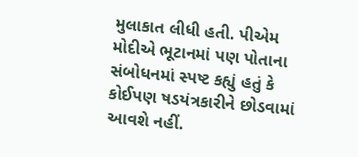મુલાકાત લીધી હતી. પીએમ મોદીએ ભૂટાનમાં પણ પોતાના સંબોધનમાં સ્પષ્ટ કહ્યું હતું કે કોઈપણ ષડયંત્રકારીને છોડવામાં આવશે નહીં.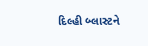દિલ્હી બ્લાસ્ટને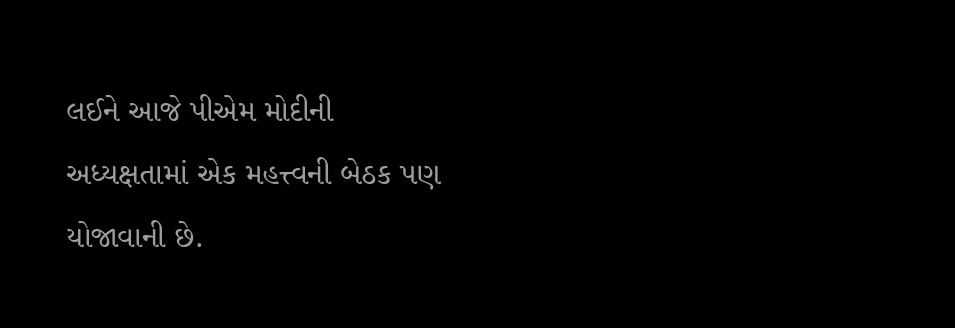લઈને આજે પીએમ મોદીની અધ્યક્ષતામાં એક મહત્ત્વની બેઠક પણ યોજાવાની છે.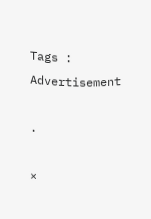Tags :
Advertisement

.

×